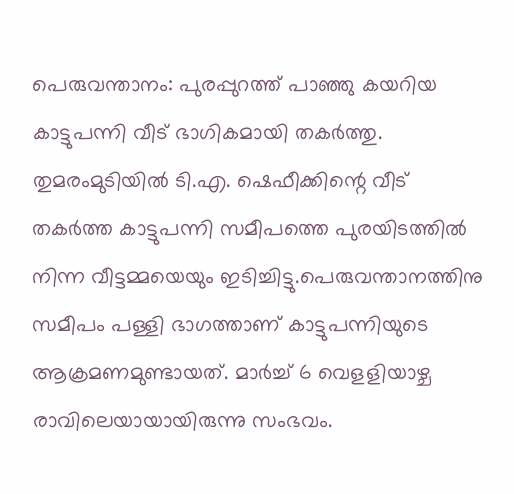പെരുവന്താനം: പുരപ്പുറത്ത് പാഞ്ഞു കയറിയ കാട്ടുപന്നി വീട് ഭാഗികമായി തകർത്തു. തുമരംമുടിയിൽ ടി.എ. ഷെഫീക്കിന്റെ വീട് തകർത്ത കാട്ടുപന്നി സമീപത്തെ പുരയിടത്തിൽ നിന്ന വീട്ടമ്മയെയും ഇടിച്ചിട്ടു.പെരുവന്താനത്തിനു സമീപം പള്ളി ഭാഗത്താണ് കാട്ടുപന്നിയുടെ ആക്രമണമുണ്ടായത്. മാർച്ച് 6 വെളളിയാഴ്ച രാവിലെയായായിരുന്നു സംഭവം.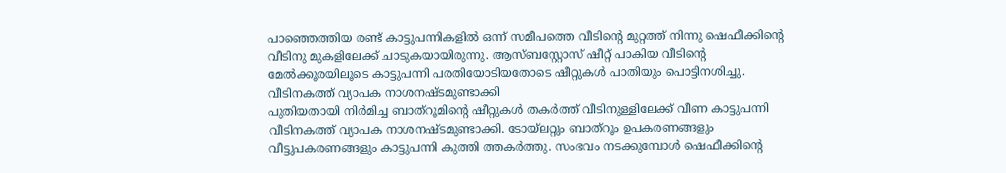പാഞ്ഞെത്തിയ രണ്ട് കാട്ടുപന്നികളിൽ ഒന്ന് സമീപത്തെ വീടിന്റെ മുറ്റത്ത് നിന്നു ഷെഫീക്കിന്റെ വീടിനു മുകളിലേക്ക് ചാടുകയായിരുന്നു. ആസ്ബസ്റ്റോസ് ഷീറ്റ് പാകിയ വീടിന്റെ മേൽക്കൂരയിലൂടെ കാട്ടുപന്നി പരതിയോടിയതോടെ ഷീറ്റുകൾ പാതിയും പൊട്ടിനശിച്ചു.
വീടിനകത്ത് വ്യാപക നാശനഷ്ടമുണ്ടാക്കി
പുതിയതായി നിർമിച്ച ബാത്റൂമിന്റെ ഷീറ്റുകൾ തകർത്ത് വീടിനുള്ളിലേക്ക് വീണ കാട്ടുപന്നി വീടിനകത്ത് വ്യാപക നാശനഷ്ടമുണ്ടാക്കി. ടോയ്ലറ്റും ബാത്റൂം ഉപകരണങ്ങളും വീട്ടുപകരണങ്ങളും കാട്ടുപന്നി കുത്തി ത്തകർത്തു. സംഭവം നടക്കുമ്പോൾ ഷെഫീക്കിന്റെ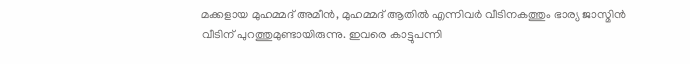മക്കളായ മുഹമ്മദ് അമീൻ, മുഹമ്മദ് ആതിൽ എന്നിവർ വീടിനകത്തും ഭാര്യ ജാസ്മിൻ വീടിന് പുറത്തുമുണ്ടായിരുന്നു. ഇവരെ കാട്ടുപന്നി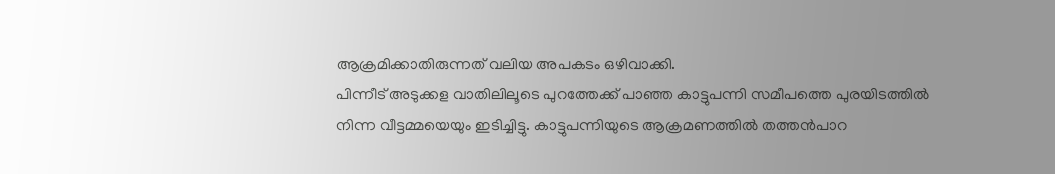ആക്രമിക്കാതിരുന്നത് വലിയ അപകടം ഒഴിവാക്കി.
പിന്നീട് അടുക്കള വാതിലിലൂടെ പുറത്തേക്ക് പാഞ്ഞ കാട്ടുപന്നി സമീപത്തെ പുരയിടത്തിൽ നിന്ന വീട്ടമ്മയെയും ഇടിച്ചിട്ടു. കാട്ടുപന്നിയുടെ ആക്രമണത്തിൽ തത്തൻപാറ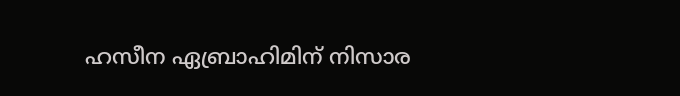ഹസീന ഏബ്രാഹിമിന് നിസാര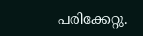പരിക്കേറ്റു.